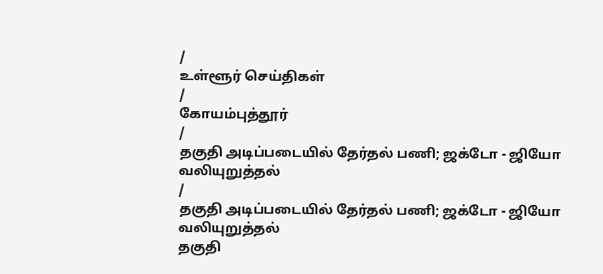/
உள்ளூர் செய்திகள்
/
கோயம்புத்தூர்
/
தகுதி அடிப்படையில் தேர்தல் பணி; ஜக்டோ - ஜியோ வலியுறுத்தல்
/
தகுதி அடிப்படையில் தேர்தல் பணி; ஜக்டோ - ஜியோ வலியுறுத்தல்
தகுதி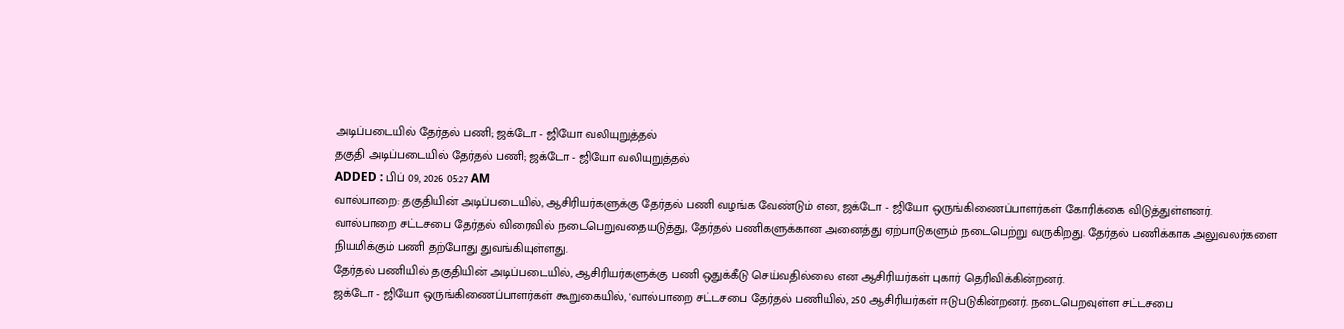அடிப்படையில் தேர்தல் பணி; ஜக்டோ - ஜியோ வலியுறுத்தல்
தகுதி அடிப்படையில் தேர்தல் பணி; ஜக்டோ - ஜியோ வலியுறுத்தல்
ADDED : பிப் 09, 2026 05:27 AM
வால்பாறை: தகுதியின் அடிப்படையில், ஆசிரியர்களுக்கு தேர்தல் பணி வழங்க வேண்டும் என, ஜக்டோ - ஜியோ ஒருங்கிணைப்பாளர்கள் கோரிக்கை விடுத்துள்ளனர்.
வால்பாறை சட்டசபை தேர்தல் விரைவில் நடைபெறுவதையடுத்து, தேர்தல் பணிகளுக்கான அனைத்து ஏற்பாடுகளும் நடைபெற்று வருகிறது. தேர்தல் பணிக்காக அலுவலர்களை நியமிக்கும் பணி தற்போது துவங்கியுள்ளது.
தேர்தல் பணியில் தகுதியின் அடிப்படையில், ஆசிரியர்களுக்கு பணி ஒதுக்கீடு செய்வதில்லை என ஆசிரியர்கள் புகார் தெரிவிக்கின்றனர்.
ஜக்டோ - ஜியோ ஒருங்கிணைப்பாளர்கள் கூறுகையில், 'வால்பாறை சட்டசபை தேர்தல் பணியில், 250 ஆசிரியர்கள் ஈடுபடுகின்றனர். நடைபெறவுள்ள சட்டசபை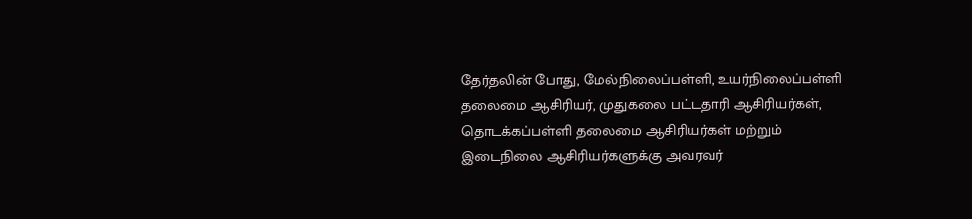தேர்தலின் போது, மேல்நிலைப்பள்ளி, உயர்நிலைப்பள்ளி தலைமை ஆசிரியர், முதுகலை பட்டதாரி ஆசிரியர்கள், தொடக்கப்பள்ளி தலைமை ஆசிரியர்கள் மற்றும் இடைநிலை ஆசிரியர்களுக்கு அவரவர்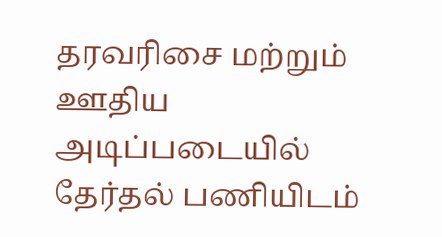தரவரிசை மற்றும் ஊதிய அடிப்படையில் தேர்தல் பணியிடம்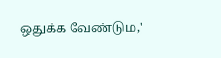ஒதுக்க வேண்டும,'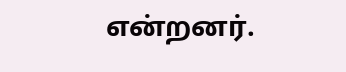என்றனர்.